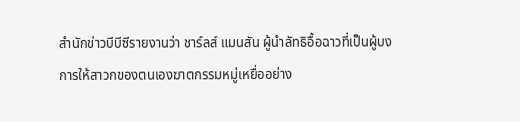สำนักข่าวบีบีซีรายงานว่า ชาร์ลส์ แมนสัน ผู้นำลัทธิอื้อฉาวที่เป็นผู้บงการให้สาวกของตนเองฆาตกรรมหมู่เหยื่ออย่าง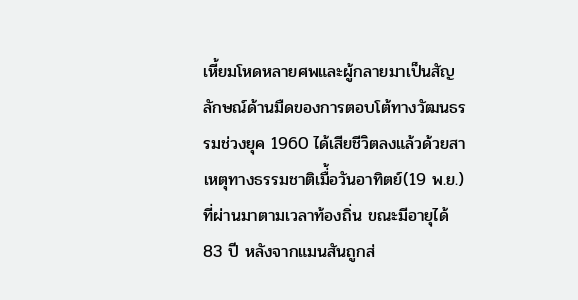เหี้ยมโหดหลายศพและผู้กลายมาเป็นสัญลักษณ์ด้านมืดของการตอบโต้ทางวัฒนธรรมช่วงยุค 1960 ได้เสียชีวิตลงแล้วด้วยสาเหตุทางธรรมชาติเมื่้อวันอาทิตย์(19 พ.ย.)ที่ผ่านมาตามเวลาท้องถิ่น ขณะมีอายุได้ 83 ปี หลังจากแมนสันถูกส่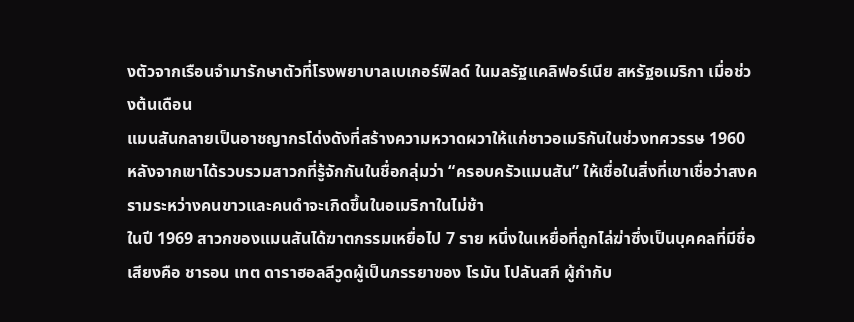งตัวจากเรือนจำมารักษาตัวที่โรงพยาบาลเบเกอร์ฟิลด์ ในมลรัฐแคลิฟอร์เนีย สหรัฐอเมริกา เมื่อช่วงต้นเดือน
แมนสันกลายเป็นอาชญากรโด่งดังที่สร้างความหวาดผวาให้แก่ชาวอเมริกันในช่วงทศวรรษ 1960 หลังจากเขาได้รวบรวมสาวกที่รู้จักกันในชื่อกลุ่มว่า “ครอบครัวแมนสัน” ให้เชื่อในสิ่งที่เขาเชื่อว่าสงครามระหว่างคนขาวและคนดำจะเกิดขึ้นในอเมริกาในไม่ช้า
ในปี 1969 สาวกของแมนสันได้ฆาตกรรมเหยื่อไป 7 ราย หนึ่งในเหยื่อที่ถูกไล่ฆ่าซึ่งเป็นบุคคลที่มีชื่อเสียงคือ ชารอน เทต ดาราฮอลลีวูดผู้เป็นภรรยาของ โรมัน โปลันสกี ผู้กำกับ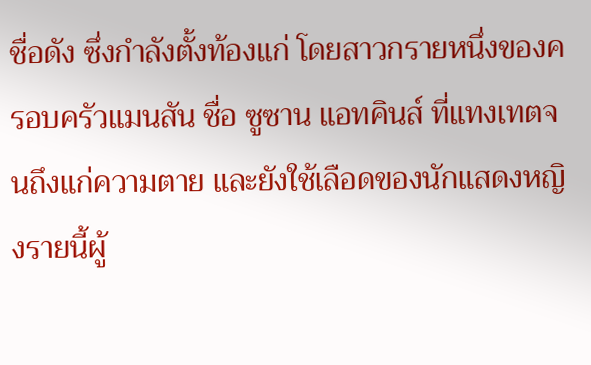ชื่อดัง ซึ่งกำลังตั้งท้องแก่ โดยสาวกรายหนึ่งของครอบครัวแมนสัน ชื่อ ซูซาน แอทคินส์ ที่แทงเทตจนถึงแก่ความตาย และยังใช้เลือดของนักแสดงหญิงรายนี้ผู้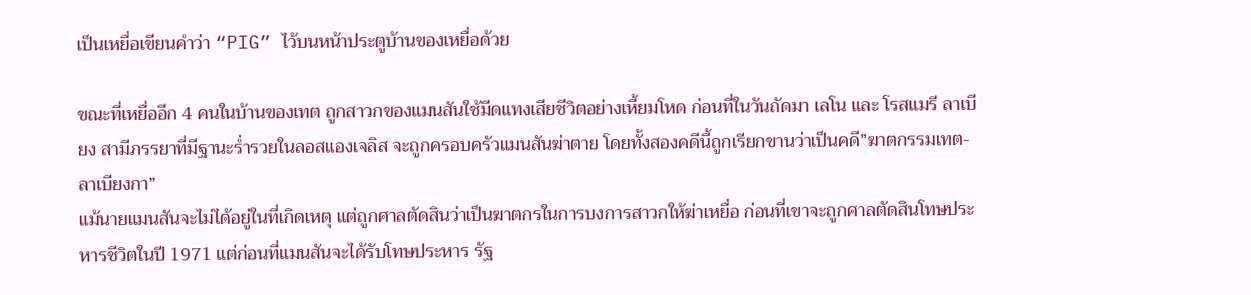เป็นเหยื่อเขียนคำว่า “PIG” ไว้บนหน้าประตูบ้านของเหยื่อด้วย

ขณะที่เหยื่ออีก 4 คนในบ้านของเทต ถูกสาวกของแมนสันใช้มีดแทงเสียชีวิตอย่างเหี้ยมโหด ก่อนที่ในวันถัดมา เลโน และ โรสแมรี ลาเบียง สามีภรรยาที่มีฐานะร่ำรวยในลอสแองเจลิส จะถูกครอบครัวแมนสันฆ่าตาย โดยทั้งสองคดีนี้ถูกเรียกขานว่าเป็นคดี”ฆาตกรรมเทต-ลาเบียงกา”
แม้นายแมนสันจะไม่ได้อยู่ในที่เกิดเหตุ แต่ถูกศาลตัดสินว่าเป็นฆาตกรในการบงการสาวกให้ฆ่าเหยื่อ ก่อนที่เขาจะถูกศาลตัดสินโทษประหารชีวิตในปี 1971 แต่ก่อนที่แมนสันจะได้รับโทษประหาร รัฐ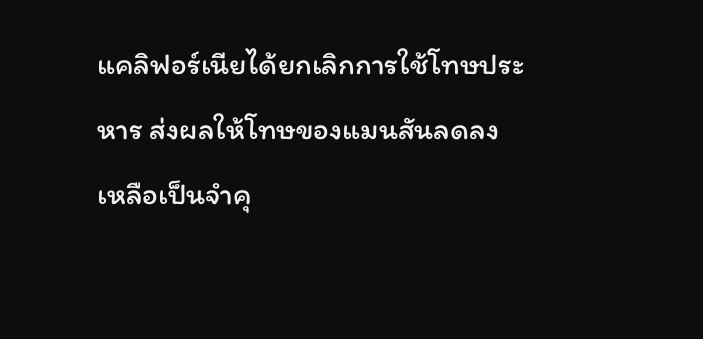แคลิฟอร์เนียได้ยกเลิกการใช้โทษประหาร ส่งผลให้โทษของแมนสันลดลงเหลือเป็นจำคุ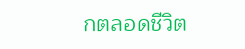กตลอดชีวิต